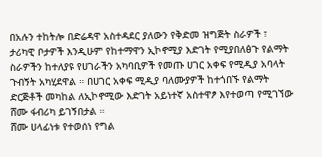በአሉን ተከትሎ በድሬዳዋ አስተዳደር ያለውን የቅድመ ዝግጅት ስራዎች ፣ ታሪካዊ ቦታዎች እንዲሁም የከተማዋን ኢኮኖሚያ እድገት የሚያበለፅጉ የልማት ስራዎችን ከተለያዩ የሀገራችን አካባቢዎች የመጡ ሀገር አቀፍ የሚዲያ አባላት ጉብኝት አካሂደዋል ። በሀገር አቀፍ ሚዲያ ባለሙያዎች ከተጎበኙ የልማት ድርጅቶች መካከል ለኢኮኖሚው እድገት አይነተኛ አስተዋፆ እየተወጣ የሚገኘው ሸሙ ፋብሪካ ይገኝበታል ።
ሸሙ ሀላፊነቱ የተወሰነ የግል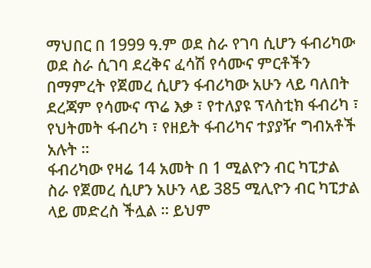ማህበር በ 1999 ዓ.ም ወደ ስራ የገባ ሲሆን ፋብሪካው ወደ ስራ ሲገባ ደረቅና ፈሳሽ የሳሙና ምርቶችን በማምረት የጀመረ ሲሆን ፋብሪካው አሁን ላይ ባለበት ደረጃም የሳሙና ጥሬ እቃ ፣ የተለያዩ ፕላስቲክ ፋብሪካ ፣ የህትመት ፋብሪካ ፣ የዘይት ፋብሪካና ተያያዥ ግብአቶች አሉት ።
ፋብሪካው የዛሬ 14 አመት በ 1 ሚልዮን ብር ካፒታል ስራ የጀመረ ሲሆን አሁን ላይ 385 ሚሊዮን ብር ካፒታል ላይ መድረስ ችሏል ። ይህም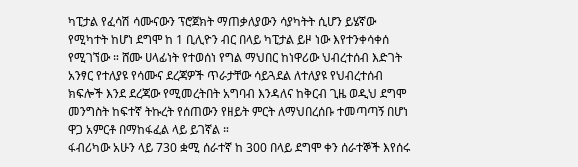ካፒታል የፈሳሽ ሳሙናውን ፕሮጀክት ማጠቃለያውን ሳያካትት ሲሆን ይሄኛው የሚካተት ከሆነ ደግሞ ከ 1 ቢሊዮን ብር በላይ ካፒታል ይዞ ነው እየተንቀሳቀሰ የሚገኘው ። ሸሙ ሀላፊነት የተወሰነ የግል ማህበር ከነዋሪው ህብረተሰብ እድገት አንፃር የተለያዩ የሳሙና ደረጃዎች ጥራታቸው ሳይጓደል ለተለያዩ የህብረተሰብ ክፍሎች እንደ ደረጃው የሚመረትበት አግባብ እንዳለና ከቅርብ ጊዜ ወዲህ ደግሞ መንግስት ከፍተኛ ትኩረት የሰጠውን የዘይት ምርት ለማህበረሰቡ ተመጣጣኝ በሆነ ዋጋ አምርቶ በማከፋፈል ላይ ይገኛል ።
ፋብሪካው አሁን ላይ 730 ቋሚ ሰራተኛ ከ 300 በላይ ደግሞ ቀን ሰራተኞች እየሰሩ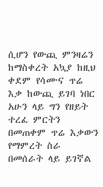ሲሆን የውጪ ምንዛሬን ከማስቀረት አኳያ ከዚህ ቀደም የሳሙና ጥሬ እቃ ከውጪ ይገባ ነበር አሁን ላይ ግን የዘይት ተረፈ ምርትን በመጠቀም ጥሬ እቃውን የማምረት ስራ በመሰራት ላይ ይገኛል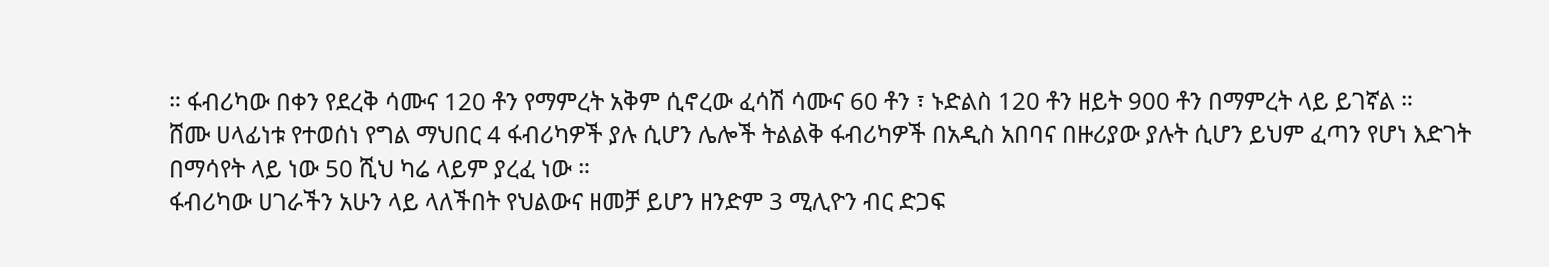። ፋብሪካው በቀን የደረቅ ሳሙና 120 ቶን የማምረት አቅም ሲኖረው ፈሳሽ ሳሙና 60 ቶን ፣ ኑድልስ 120 ቶን ዘይት 900 ቶን በማምረት ላይ ይገኛል ።
ሸሙ ሀላፊነቱ የተወሰነ የግል ማህበር 4 ፋብሪካዎች ያሉ ሲሆን ሌሎች ትልልቅ ፋብሪካዎች በአዲስ አበባና በዙሪያው ያሉት ሲሆን ይህም ፈጣን የሆነ እድገት በማሳየት ላይ ነው 50 ሺህ ካሬ ላይም ያረፈ ነው ።
ፋብሪካው ሀገራችን አሁን ላይ ላለችበት የህልውና ዘመቻ ይሆን ዘንድም 3 ሚሊዮን ብር ድጋፍ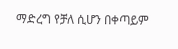ማድረግ የቻለ ሲሆን በቀጣይም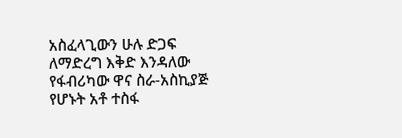አስፈላጊውን ሁሉ ድጋፍ ለማድረግ እቅድ እንዳለው የፋብሪካው ዋና ስራ-አስኪያጅ የሆኑት አቶ ተስፋ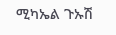ሚካኤል ጉኡሽ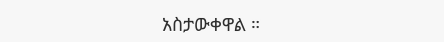አስታውቀዋል ።